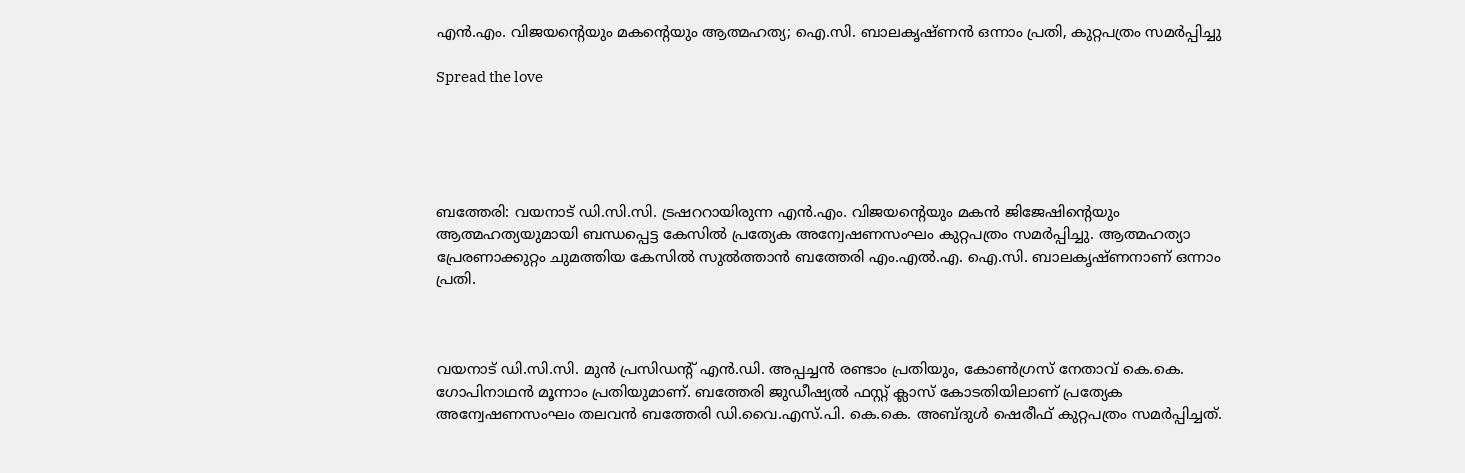എൻ.എം. വിജയന്റെയും മകന്റെയും ആത്മഹത്യ; ഐ.സി. ബാലകൃഷ്ണൻ ഒന്നാം പ്രതി, കുറ്റപത്രം സമർപ്പിച്ചു

Spread the love





ബത്തേരി: വയനാട് ഡി.സി.സി. ട്രഷററായിരുന്ന എൻ.എം. വിജയന്റെയും മകൻ ജിജേഷിന്റെയും ആത്മഹത്യയുമായി ബന്ധപ്പെട്ട കേസിൽ പ്രത്യേക അന്വേഷണസംഘം കുറ്റപത്രം സമർപ്പിച്ചു. ആത്മഹത്യാ പ്രേരണാക്കുറ്റം ചുമത്തിയ കേസിൽ സുൽത്താൻ ബത്തേരി എം.എൽ.എ. ഐ.സി. ബാലകൃഷ്ണനാണ് ഒന്നാം പ്രതി.



വയനാട് ഡി.സി.സി. മുൻ പ്രസിഡന്റ് എൻ.ഡി. അപ്പച്ചൻ രണ്ടാം പ്രതിയും, കോൺഗ്രസ് നേതാവ് കെ.കെ. ഗോപിനാഥൻ മൂന്നാം പ്രതിയുമാണ്. ബത്തേരി ജുഡീഷ്യൽ ഫസ്റ്റ് ക്ലാസ് കോടതിയിലാണ് പ്രത്യേക അന്വേഷണസംഘം തലവൻ ബത്തേരി ഡി.വൈ.എസ്.പി. കെ.കെ. അബ്ദുൾ ഷെരീഫ് കുറ്റപത്രം സമർപ്പിച്ചത്.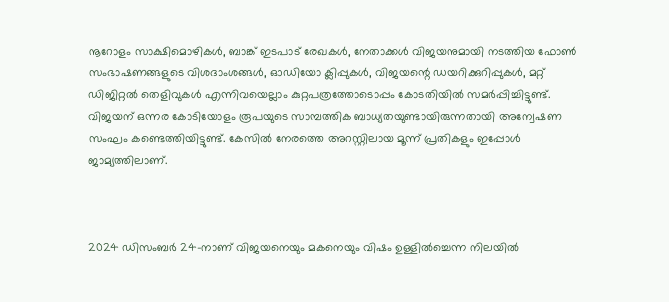നൂറോളം സാക്ഷിമൊഴികൾ, ബാങ്ക് ഇടപാട് രേഖകൾ, നേതാക്കൾ വിജയനുമായി നടത്തിയ ഫോൺ സംഭാഷണങ്ങളുടെ വിശദാംശങ്ങൾ, ഓഡിയോ ക്ലിപ്പുകൾ, വിജയന്റെ ഡയറിക്കുറിപ്പുകൾ, മറ്റ് ഡിജിറ്റൽ തെളിവുകൾ എന്നിവയെല്ലാം കുറ്റപത്രത്തോടൊപ്പം കോടതിയിൽ സമർപ്പിച്ചിട്ടുണ്ട്. വിജയന് ഒന്നര കോടിയോളം രൂപയുടെ സാമ്പത്തിക ബാധ്യതയുണ്ടായിരുന്നതായി അന്വേഷണ സംഘം കണ്ടെത്തിയിട്ടുണ്ട്. കേസിൽ നേരത്തെ അറസ്റ്റിലായ മൂന്ന് പ്രതികളും ഇപ്പോൾ ജാമ്യത്തിലാണ്.



2024 ഡിസംബർ 24-നാണ് വിജയനെയും മകനെയും വിഷം ഉള്ളിൽച്ചെന്ന നിലയിൽ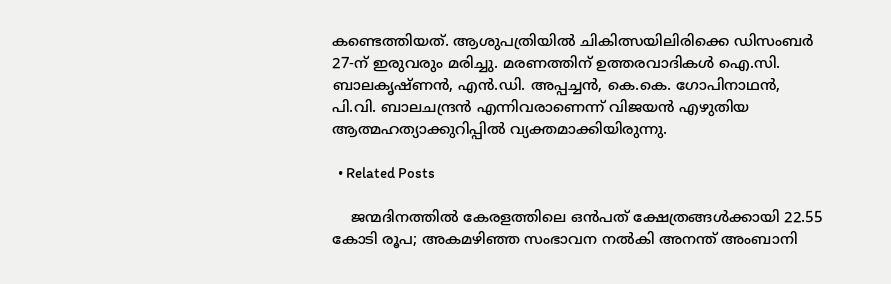കണ്ടെത്തിയത്. ആശുപത്രിയിൽ ചികിത്സയിലിരിക്കെ ഡിസംബർ 27-ന് ഇരുവരും മരിച്ചു. മരണത്തിന് ഉത്തരവാദികൾ ഐ.സി. ബാലകൃഷ്ണൻ, എൻ.ഡി. അപ്പച്ചൻ, കെ.കെ. ഗോപിനാഥൻ, പി.വി. ബാലചന്ദ്രൻ എന്നിവരാണെന്ന് വിജയൻ എഴുതിയ ആത്മഹത്യാക്കുറിപ്പിൽ വ്യക്തമാക്കിയിരുന്നു.

  • Related Posts

    ജന്മദിനത്തില്‍ കേരളത്തിലെ ഒന്‍പത് ക്ഷേത്രങ്ങള്‍ക്കായി 22.55 കോടി രൂപ; അകമഴിഞ്ഞ സംഭാവന നല്‍കി അനന്ത് അംബാനി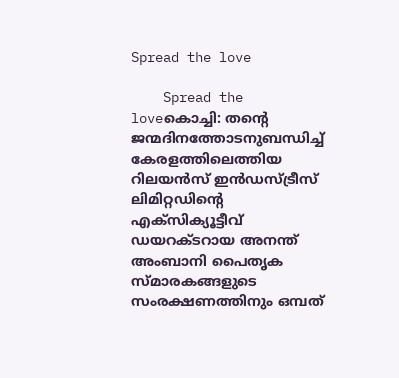Spread the love

    Spread the loveകൊച്ചി: തന്റെ ജന്മദിനത്തോടനുബന്ധിച്ച് കേരളത്തിലെത്തിയ റിലയന്‍സ് ഇന്‍ഡസ്ട്രീസ് ലിമിറ്റഡിന്റെ എക്സിക്യൂട്ടീവ് ഡയറക്ടറായ അനന്ത് അംബാനി പൈതൃക സ്മാരകങ്ങളുടെ സംരക്ഷണത്തിനും ഒമ്പത്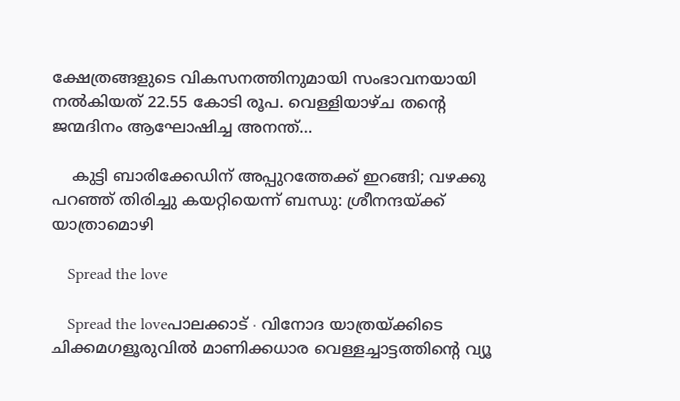ക്ഷേത്രങ്ങളുടെ വികസനത്തിനുമായി സംഭാവനയായി നല്‍കിയത് 22.55 കോടി രൂപ. വെള്ളിയാഴ്ച തന്റെ ജന്മദിനം ആഘോഷിച്ച അനന്ത്…

    കുട്ടി ബാരിക്കേഡിന് അപ്പുറത്തേക്ക് ഇറങ്ങി; വഴക്കു പറഞ്ഞ് തിരിച്ചു കയറ്റിയെന്ന് ബന്ധു: ശ്രീനന്ദയ്ക്ക് യാത്രാമൊഴി

    Spread the love

    Spread the loveപാലക്കാട് ∙ വിനോദ യാത്രയ്ക്കിടെ ചിക്കമഗളൂരുവിൽ മാണിക്കധാര വെള്ളച്ചാട്ടത്തിന്റെ വ്യൂ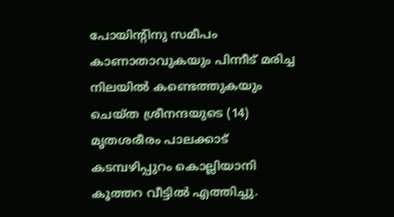പോയിന്റിനു സമീപം കാണാതാവുകയും പിന്നീട് മരിച്ച നിലയിൽ കണ്ടെത്തുകയും ചെയ്ത ശ്രീനന്ദയുടെ (14) മൃതശരീരം പാലക്കാട് കടമ്പഴിപ്പുറം കൊല്ലിയാനി കൂത്തറ വീട്ടിൽ എത്തിച്ചു.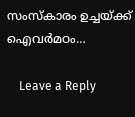സംസ്കാരം ഉച്ചയ്ക്ക് ഐവർമഠം…

    Leave a Reply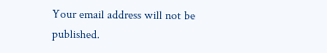Your email address will not be published.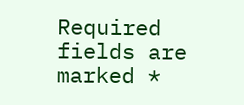Required fields are marked *